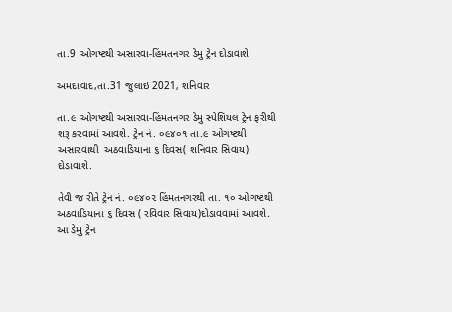તા.9 ઓગષ્ટથી અસારવા-હિંમતનગર ડેમુ ટ્રેન દોડાવાશે

અમદાવાદ,તા.31 જુલાઇ 2021, શનિવાર

તા.૯ ઓગષ્ટથી અસારવા-હિંમતનગર ડેમુ સ્પેશિયલ ટ્રેન ફરીથી શરૂ કરવામાં આવશે. ટ્રેન નં. ૦૯૪૦૧ તા.૯ ઓગષ્ટથી અસારવાથી  અઠવાડિયાના ૬ દિવસ( શનિવાર સિવાય) દોડાવાશે.

તેવી જ રીતે ટ્રેન નં. ૦૯૪૦૨ હિંમતનગરથી તા. ૧૦ ઓગષ્ટથી અઠવાડિયાના ૬ દિવસ ( રવિવાર સિવાય)દોડાવવામાં આવશે. આ ડેમુ ટ્રેન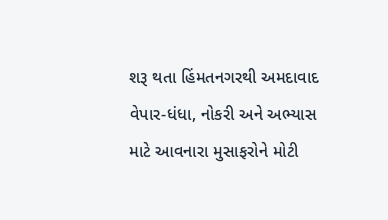શરૂ થતા હિંમતનગરથી અમદાવાદ વેપાર-ધંધા, નોકરી અને અભ્યાસ માટે આવનારા મુસાફરોને મોટી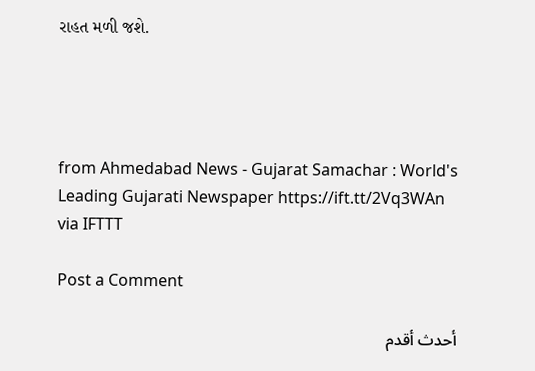રાહત મળી જશે.




from Ahmedabad News - Gujarat Samachar : World's Leading Gujarati Newspaper https://ift.tt/2Vq3WAn
via IFTTT

Post a Comment

أحدث أقدم